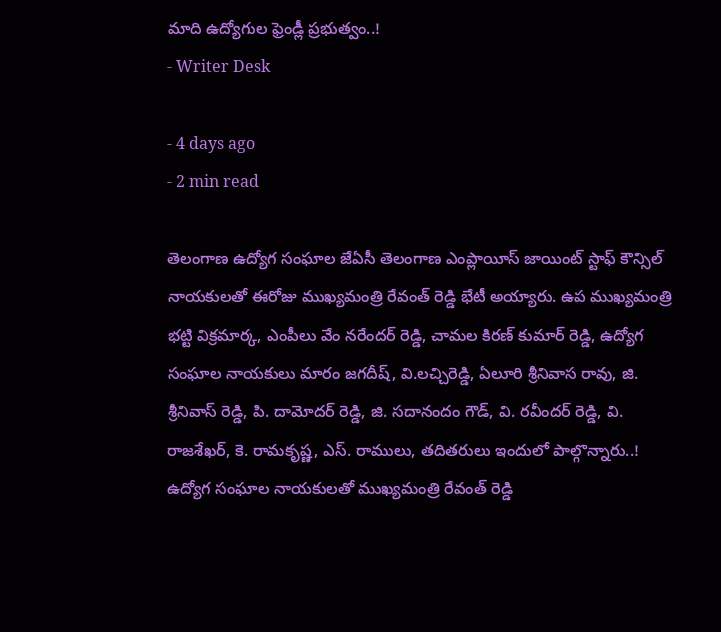మాది ఉద్యోగుల ఫ్రెండ్లీ ప్రభుత్వం..!
- Writer Desk

- 4 days ago
- 2 min read

తెలంగాణ ఉద్యోగ సంఘాల జేఏసీ తెలంగాణ ఎంప్లాయీస్ జాయింట్ స్టాఫ్ కౌన్సిల్ నాయకులతో ఈరోజు ముఖ్యమంత్రి రేవంత్ రెడ్డి భేటీ అయ్యారు. ఉప ముఖ్యమంత్రి భట్టి విక్రమార్క, ఎంపీలు వేం నరేందర్ రెడ్డి, చామల కిరణ్ కుమార్ రెడ్డి, ఉద్యోగ సంఘాల నాయకులు మారం జగదీష్, వి.లచ్చిరెడ్డి, ఏలూరి శ్రీనివాస రావు, జి. శ్రీనివాస్ రెడ్డి, పి. దామోదర్ రెడ్డి, జి. సదానందం గౌడ్, వి. రవీందర్ రెడ్డి, వి. రాజశేఖర్, కె. రామకృష్ణ, ఎస్. రాములు, తదితరులు ఇందులో పాల్గొన్నారు..!
ఉద్యోగ సంఘాల నాయకులతో ముఖ్యమంత్రి రేవంత్ రెడ్డి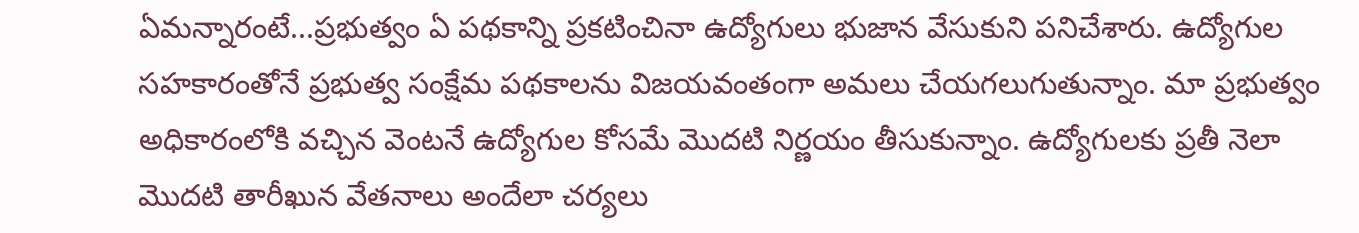ఏమన్నారంటే...ప్రభుత్వం ఏ పథకాన్ని ప్రకటించినా ఉద్యోగులు భుజాన వేసుకుని పనిచేశారు. ఉద్యోగుల సహకారంతోనే ప్రభుత్వ సంక్షేమ పథకాలను విజయవంతంగా అమలు చేయగలుగుతున్నాం. మా ప్రభుత్వం అధికారంలోకి వచ్చిన వెంటనే ఉద్యోగుల కోసమే మొదటి నిర్ణయం తీసుకున్నాం. ఉద్యోగులకు ప్రతీ నెలా మొదటి తారీఖున వేతనాలు అందేలా చర్యలు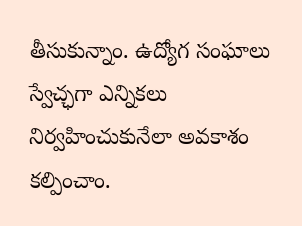తీసుకున్నాం. ఉద్యోగ సంఘాలు స్వేచ్ఛగా ఎన్నికలు నిర్వహించుకునేలా అవకాశం కల్పించాం.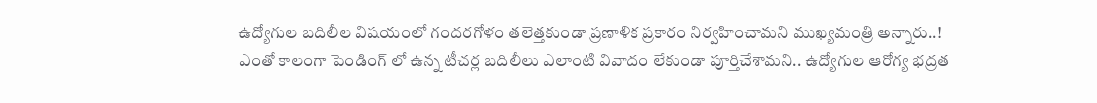ఉద్యోగుల బదిలీల విషయంలో గందరగోళం తలెత్తకుండా ప్రణాళిక ప్రకారం నిర్వహించామని ముఖ్యమంత్రి అన్నారు..!
ఎంతో కాలంగా పెండింగ్ లో ఉన్న టీచర్ల బదిలీలు ఎలాంటి వివాదం లేకుండా పూర్తిచేశామని.. ఉద్యోగుల ఆరోగ్య భద్రత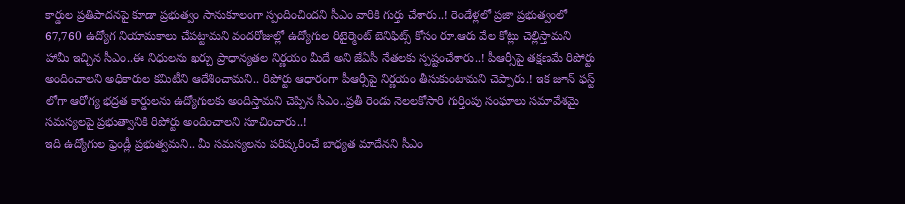కార్డుల ప్రతిపాదనపై కూడా ప్రభుత్వం సానుకూలంగా స్పందించిందని సీఎం వారికి గుర్తు చేశారు..! రెండేళ్లలో ప్రజా ప్రభుత్వంలో 67,760 ఉద్యోగ నియామకాలు చేపట్టామని వందరోజుల్లో ఉద్యోగుల రిటైర్మెంట్ బెనిఫిట్స్ కోసం రూ.ఆరు వేల కోట్లు చెల్లిస్తామని హామీ ఇచ్చిన సీఎం..ఈ నిధులను ఖర్చు ప్రాధాన్యతల నిర్ణయం మీదే అని జేఏసీ నేతలకు స్పష్టంచేశారు..! పీఆర్సీపై తక్షణమే రిపోర్టు అందించాలని అధికారుల కమిటీని ఆదేశించామని.. రిపోర్టు ఆధారంగా పీఆర్సీపై నిర్ణయం తీసుకుంటామని చెప్పారు.! ఇక జూన్ ఫస్ట్ లోగా ఆరోగ్య భద్రత కార్డులను ఉద్యోగులకు అందిస్తామని చెప్పిన సీఎం..ప్రతీ రెండు నెలలకోసారి గుర్తింపు సంఘాలు సమావేశమై సమస్యలపై ప్రభుత్వానికి రిపోర్టు అందించాలని సూచించారు..!
ఇది ఉద్యోగుల ఫ్రెండ్లీ ప్రభుత్వమని.. మీ సమస్యలను పరిష్కరించే బాధ్యత మాదేనని సీఎం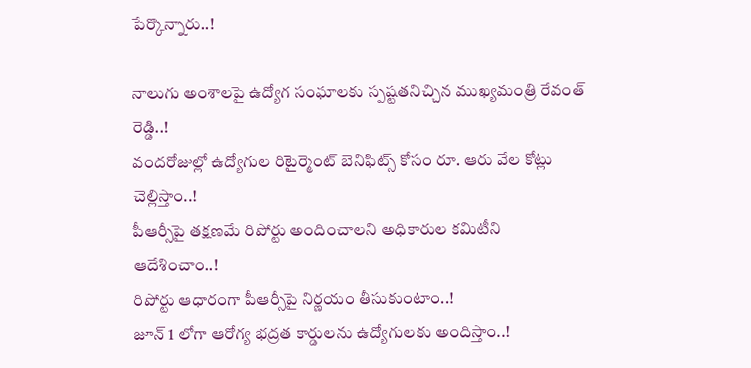పేర్కొన్నారు..!

నాలుగు అంశాలపై ఉద్యోగ సంఘాలకు స్పష్టతనిచ్చిన ముఖ్యమంత్రి రేవంత్ రెడ్డి..!
వందరోజుల్లో ఉద్యోగుల రిటైర్మెంట్ బెనిఫిట్స్ కోసం రూ. ఆరు వేల కోట్లు చెల్లిస్తాం..!
పీఆర్సీపై తక్షణమే రిపోర్టు అందించాలని అధికారుల కమిటీని ఆదేశించాం..!
రిపోర్టు ఆధారంగా పీఆర్సీపై నిర్ణయం తీసుకుంటాం..!
జూన్ 1 లోగా ఆరోగ్య భద్రత కార్డులను ఉద్యోగులకు అందిస్తాం..!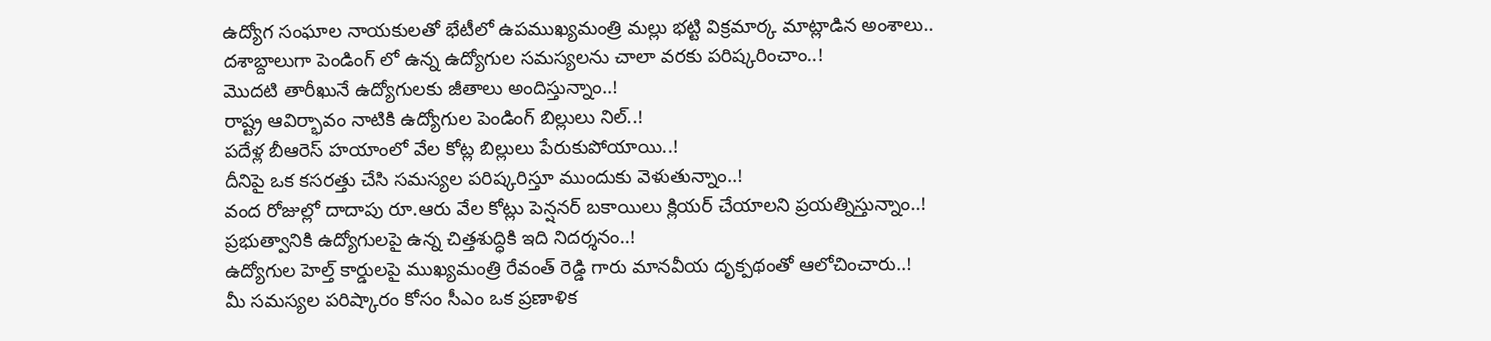ఉద్యోగ సంఘాల నాయకులతో భేటీలో ఉపముఖ్యమంత్రి మల్లు భట్టి విక్రమార్క మాట్లాడిన అంశాలు..
దశాబ్దాలుగా పెండింగ్ లో ఉన్న ఉద్యోగుల సమస్యలను చాలా వరకు పరిష్కరించాం..!
మొదటి తారీఖునే ఉద్యోగులకు జీతాలు అందిస్తున్నాం..!
రాష్ట్ర ఆవిర్భావం నాటికి ఉద్యోగుల పెండింగ్ బిల్లులు నిల్..!
పదేళ్ల బీఆరెస్ హయాంలో వేల కోట్ల బిల్లులు పేరుకుపోయాయి..!
దీనిపై ఒక కసరత్తు చేసి సమస్యల పరిష్కరిస్తూ ముందుకు వెళుతున్నాం..!
వంద రోజుల్లో దాదాపు రూ.ఆరు వేల కోట్లు పెన్షనర్ బకాయిలు క్లియర్ చేయాలని ప్రయత్నిస్తున్నాం..!
ప్రభుత్వానికి ఉద్యోగులపై ఉన్న చిత్తశుద్ధికి ఇది నిదర్శనం..!
ఉద్యోగుల హెల్త్ కార్డులపై ముఖ్యమంత్రి రేవంత్ రెడ్డి గారు మానవీయ దృక్పథంతో ఆలోచించారు..!
మీ సమస్యల పరిష్కారం కోసం సీఎం ఒక ప్రణాళిక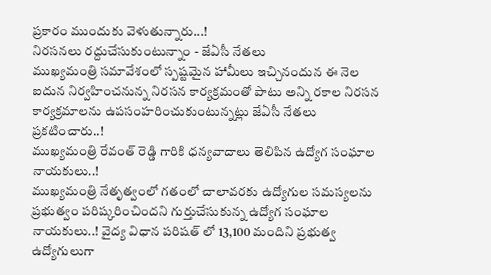ప్రకారం ముందుకు వెళుతున్నారు...!
నిరసనలు రద్దుచేసుకుంటున్నాం - జేఏసీ నేతలు
ముఖ్యమంత్రి సమావేశంలో స్పష్టమైన హామీలు ఇచ్చినందున ఈ నెల ఐదున నిర్వహించనున్న నిరసన కార్యక్రమంతో పాటు అన్ని రకాల నిరసన కార్యక్రమాలను ఉపసంహరించుకుంటున్నట్లు జేఏసీ నేతలు ప్రకటించారు..!
ముఖ్యమంత్రి రేవంత్ రెడ్డి గారికి ధన్యవాదాలు తెలిపిన ఉద్యోగ సంఘాల నాయకులు..!
ముఖ్యమంత్రి నేతృత్వంలో గతంలో చాలావరకు ఉద్యోగుల సమస్యలను ప్రభుత్వం పరిష్కరించిందని గుర్తుచేసుకున్న ఉద్యోగ సంఘాల నాయకులు..! వైద్య విధాన పరిషత్ లో 13,100 మందిని ప్రభుత్వ ఉద్యోగులుగా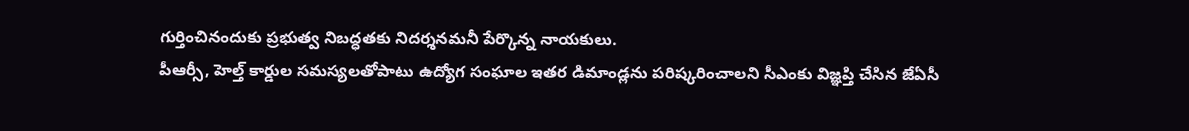గుర్తించినందుకు ప్రభుత్వ నిబద్ధతకు నిదర్శనమనీ పేర్కొన్న నాయకులు.
పీఆర్సీ, హెల్త్ కార్డుల సమస్యలతోపాటు ఉద్యోగ సంఘాల ఇతర డిమాండ్లను పరిష్కరించాలని సీఎంకు విజ్ఞప్తి చేసిన జేఏసీ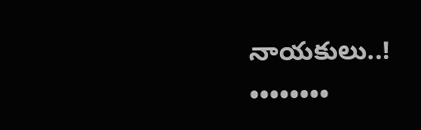నాయకులు..!
••••••••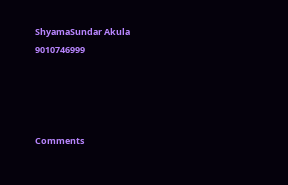ShyamaSundar Akula
9010746999




Comments